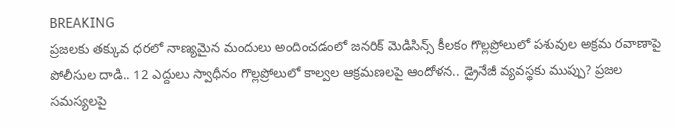BREAKING
ప్రజలకు తక్కువ ధరలో నాణ్యమైన మందులు అందించడంలో జనరిక్ మెడిసిన్స్ కీలకం గొల్లప్రోలులో పశువుల అక్రమ రవాణాపై పోలీసుల దాడి.. 12 ఎద్దులు స్వాధీనం గొల్లప్రోలులో కాల్వల ఆక్రమణలపై ఆందోళన.. డ్రైనేజీ వ్యవస్థకు ముప్పు? ప్రజల సమస్యలపై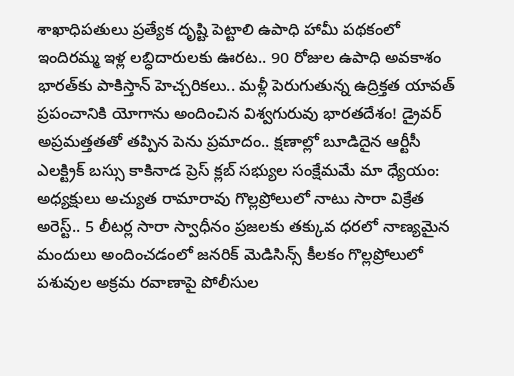శాఖాధిపతులు ప్రత్యేక దృష్టి పెట్టాలి ఉపాధి హామీ పథకంలో ఇందిరమ్మ ఇళ్ల లబ్ధిదారులకు ఊరట.. 90 రోజుల ఉపాధి అవకాశం భారత్‌కు పాకిస్తాన్ హెచ్చరికలు.. మళ్లీ పెరుగుతున్న ఉద్రిక్తత యావత్ ప్రపంచానికి యోగాను అందించిన విశ్వగురువు భారతదేశం! డ్రైవర్ అప్రమత్తతతో తప్పిన పెను ప్రమాదం.. క్షణాల్లో బూడిదైన ఆర్టీసీ ఎలక్ట్రిక్ బస్సు కాకినాడ ప్రెస్ క్లబ్ సభ్యుల సంక్షేమమే మా ధ్యేయం: అధ్యక్షులు అచ్యుత రామారావు గొల్లప్రోలులో నాటు సారా విక్రేత అరెస్ట్.. 5 లీటర్ల సారా స్వాధీనం ప్రజలకు తక్కువ ధరలో నాణ్యమైన మందులు అందించడంలో జనరిక్ మెడిసిన్స్ కీలకం గొల్లప్రోలులో పశువుల అక్రమ రవాణాపై పోలీసుల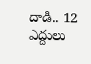దాడి.. 12 ఎద్దులు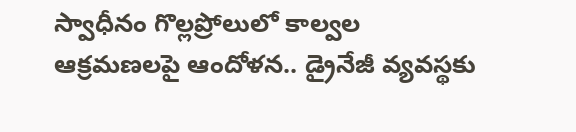స్వాధీనం గొల్లప్రోలులో కాల్వల ఆక్రమణలపై ఆందోళన.. డ్రైనేజీ వ్యవస్థకు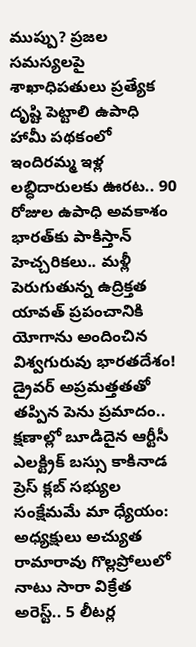ముప్పు? ప్రజల సమస్యలపై శాఖాధిపతులు ప్రత్యేక దృష్టి పెట్టాలి ఉపాధి హామీ పథకంలో ఇందిరమ్మ ఇళ్ల లబ్ధిదారులకు ఊరట.. 90 రోజుల ఉపాధి అవకాశం భారత్‌కు పాకిస్తాన్ హెచ్చరికలు.. మళ్లీ పెరుగుతున్న ఉద్రిక్తత యావత్ ప్రపంచానికి యోగాను అందించిన విశ్వగురువు భారతదేశం! డ్రైవర్ అప్రమత్తతతో తప్పిన పెను ప్రమాదం.. క్షణాల్లో బూడిదైన ఆర్టీసీ ఎలక్ట్రిక్ బస్సు కాకినాడ ప్రెస్ క్లబ్ సభ్యుల సంక్షేమమే మా ధ్యేయం: అధ్యక్షులు అచ్యుత రామారావు గొల్లప్రోలులో నాటు సారా విక్రేత అరెస్ట్.. 5 లీటర్ల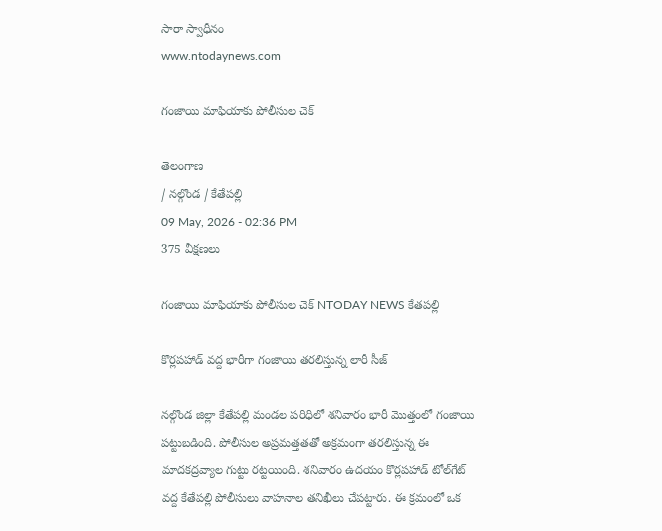సారా స్వాధీనం
www.ntodaynews.com

గంజాయి మాఫియాకు పోలీసుల చెక్

తెలంగాణ
/ నల్గొండ / కేతేపల్లి
09 May, 2026 - 02:36 PM
375 వీక్షణలు

గంజాయి మాఫియాకు పోలీసుల చెక్ NTODAY NEWS కేతపల్లి

కొర్లపహాడ్ వద్ద భారీగా గంజాయి తరలిస్తున్న లారీ సీజ్

నల్గొండ జిల్లా కేతేపల్లి మండల పరిధిలో శనివారం భారీ మొత్తంలో గంజాయి పట్టుబడింది. పోలీసుల అప్రమత్తతతో అక్రమంగా తరలిస్తున్న ఈ మాదకద్రవ్యాల గుట్టు రట్టయింది. శనివారం ఉదయం కొర్లపహాడ్ టోల్‌గేట్ వద్ద కేతేపల్లి పోలీసులు వాహనాల తనిఖీలు చేపట్టారు. ఈ క్రమంలో ఒక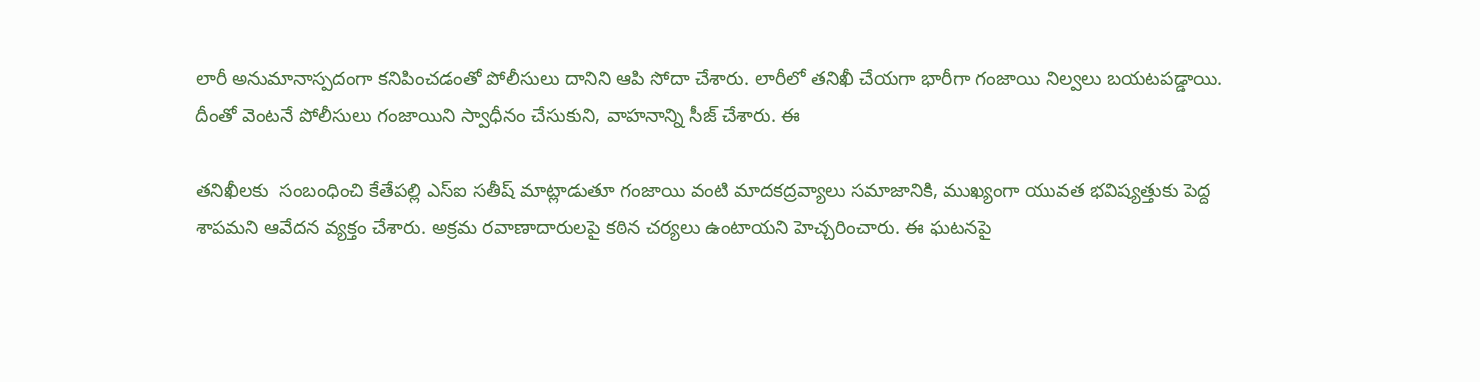లారీ అనుమానాస్పదంగా కనిపించడంతో పోలీసులు దానిని ఆపి సోదా చేశారు. లారీలో తనిఖీ చేయగా భారీగా గంజాయి నిల్వలు బయటపడ్డాయి. దీంతో వెంటనే పోలీసులు గంజాయిని స్వాధీనం చేసుకుని, వాహనాన్ని సీజ్ చేశారు. ఈ

తనిఖీలకు  సంబంధించి కేతేపల్లి ఎస్ఐ సతీష్ మాట్లాడుతూ గంజాయి వంటి మాదకద్రవ్యాలు సమాజానికి, ముఖ్యంగా యువత భవిష్యత్తుకు పెద్ద శాపమని ఆవేదన వ్యక్తం చేశారు. అక్రమ రవాణాదారులపై కఠిన చర్యలు ఉంటాయని హెచ్చరించారు. ఈ ఘటనపై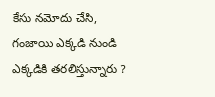కేసు నమోదు చేసి,  గంజాయి ఎక్కడి నుండి ఎక్కడికి తరలిస్తున్నారు ?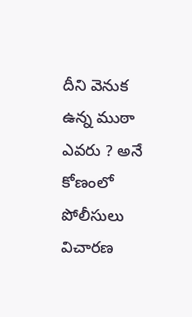దీని వెనుక ఉన్న ముఠా ఎవరు ? అనే కోణంలో పోలీసులు విచారణ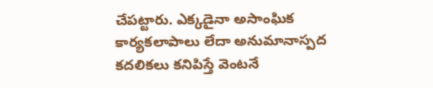చేపట్టారు. ఎక్కడైనా అసాంఘిక కార్యకలాపాలు లేదా అనుమానాస్పద కదలికలు కనిపిస్తే వెంటనే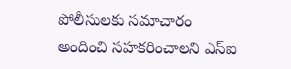పోలీసులకు సమాచారం అందించి సహకరించాలని ఎస్ఐ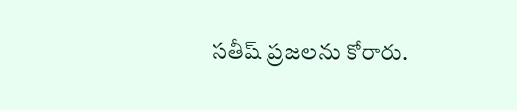సతీష్ ప్రజలను కోరారు.